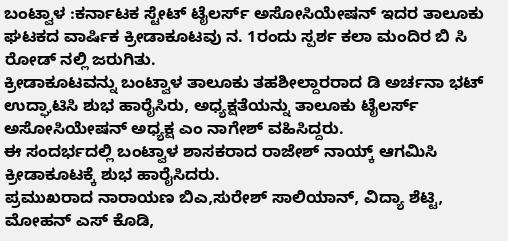ಬಂಟ್ವಾಳ :ಕರ್ನಾಟಕ ಸ್ಟೇಟ್ ಟೈಲರ್ಸ್ ಅಸೋಸಿಯೇಷನ್ ಇದರ ತಾಲೂಕು ಘಟಕದ ವಾರ್ಷಿಕ ಕ್ರೀಡಾಕೂಟವು ನ. 1ರಂದು ಸ್ಪರ್ಶ ಕಲಾ ಮಂದಿರ ಬಿ ಸಿ ರೋಡ್ ನಲ್ಲಿ ಜರುಗಿತು.
ಕ್ರೀಡಾಕೂಟವನ್ನು ಬಂಟ್ವಾಳ ತಾಲೂಕು ತಹಶೀಲ್ದಾರರಾದ ಡಿ ಅರ್ಚನಾ ಭಟ್ ಉದ್ಘಾಟಿಸಿ ಶುಭ ಹಾರೈಸಿರು, ಅಧ್ಯಕ್ಷತೆಯನ್ನು ತಾಲೂಕು ಟೈಲರ್ಸ್ ಅಸೋಸಿಯೇಷನ್ ಅಧ್ಯಕ್ಷ ಎಂ ನಾಗೇಶ್ ವಹಿಸಿದ್ದರು.
ಈ ಸಂದರ್ಭದಲ್ಲಿ ಬಂಟ್ವಾಳ ಶಾಸಕರಾದ ರಾಜೇಶ್ ನಾಯ್ಕ್ ಆಗಮಿಸಿ ಕ್ರೀಡಾಕೂಟಕ್ಕೆ ಶುಭ ಹಾರೈಸಿದರು.
ಪ್ರಮುಖರಾದ ನಾರಾಯಣ ಬಿಎ,ಸುರೇಶ್ ಸಾಲಿಯಾನ್, ವಿದ್ಯಾ ಶೆಟ್ಟಿ, ಮೋಹನ್ ಎಸ್ ಕೊಡಿ,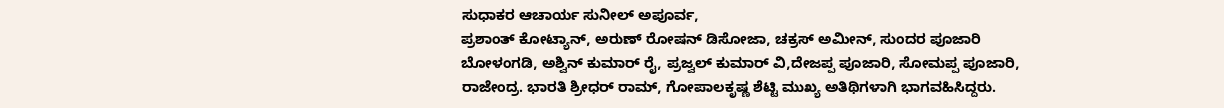ಸುಧಾಕರ ಆಚಾರ್ಯ ಸುನೀಲ್ ಅಪೂರ್ವ,
ಪ್ರಶಾಂತ್ ಕೋಟ್ಯಾನ್, ಅರುಣ್ ರೋಷನ್ ಡಿಸೋಜಾ, ಚಕ್ರಸ್ ಅಮೀನ್, ಸುಂದರ ಪೂಜಾರಿ ಬೋಳಂಗಡಿ, ಅಶ್ವಿನ್ ಕುಮಾರ್ ರೈ, ಪ್ರಜ್ವಲ್ ಕುಮಾರ್ ವಿ,ದೇಜಪ್ಪ ಪೂಜಾರಿ, ಸೋಮಪ್ಪ ಪೂಜಾರಿ, ರಾಜೇಂದ್ರ. ಭಾರತಿ ಶ್ರೀಧರ್ ರಾಮ್, ಗೋಪಾಲಕೃಷ್ಣ ಶೆಟ್ಟಿ ಮುಖ್ಯ ಅತಿಥಿಗಳಾಗಿ ಭಾಗವಹಿಸಿದ್ದರು.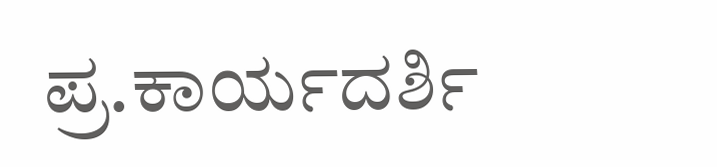ಪ್ರ.ಕಾರ್ಯದರ್ಶಿ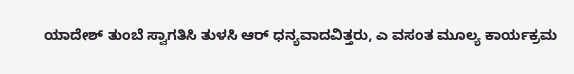ಯಾದೇಶ್ ತುಂಬೆ ಸ್ವಾಗತಿಸಿ ತುಳಸಿ ಆರ್ ಧನ್ಯವಾದವಿತ್ತರು, ಎ ವಸಂತ ಮೂಲ್ಯ ಕಾರ್ಯಕ್ರಮ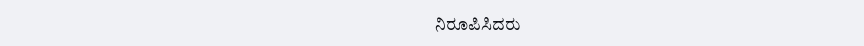ನಿರೂಪಿಸಿದರು